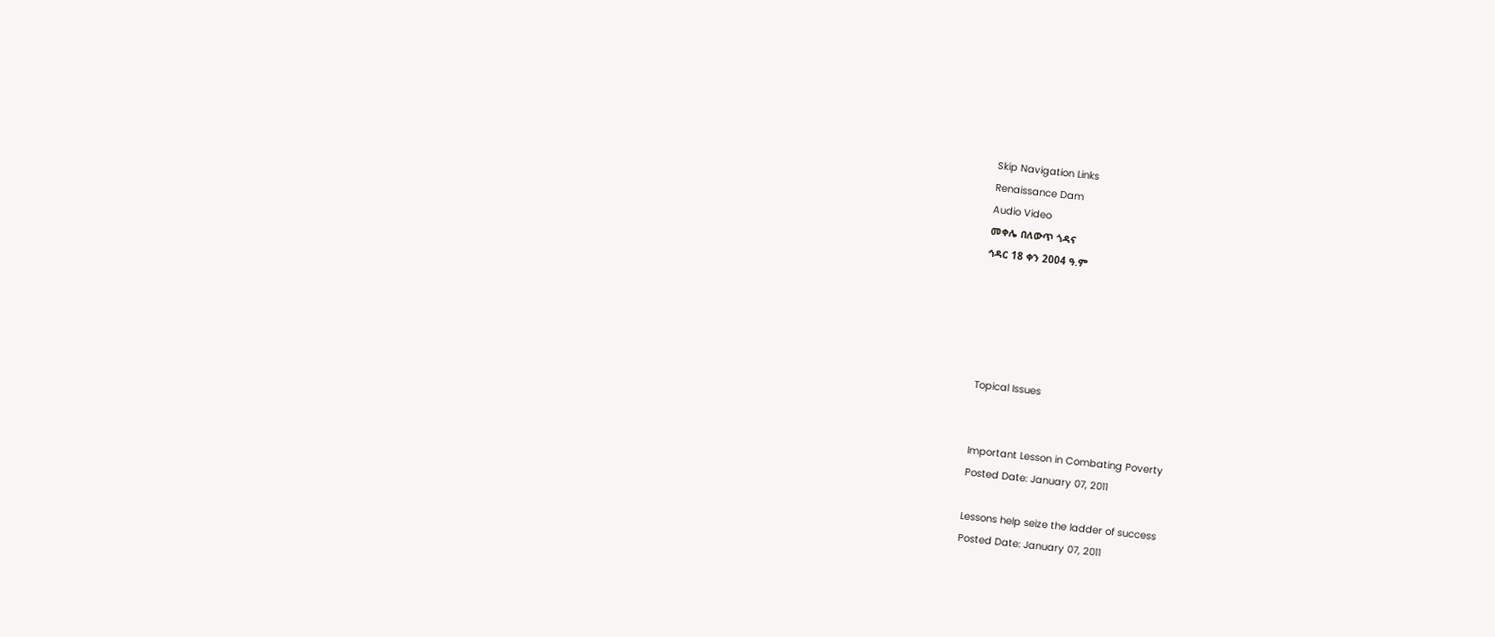Skip Navigation Links
Renaissance Dam
Audio Video
መቀሌ በለውጥ ጎዳና
ኅዳር 18 ቀን 2004 ዓ.ም





Topical Issues


Important Lesson in Combating Poverty
Posted Date: January 07, 2011

Lessons help seize the ladder of success
Posted Date: January 07, 2011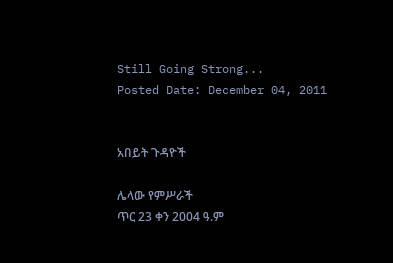Still Going Strong...
Posted Date: December 04, 2011


አበይት ጉዳዮች

ሌላው የምሥራች
ጥር 23 ቀን 2004 ዓ.ም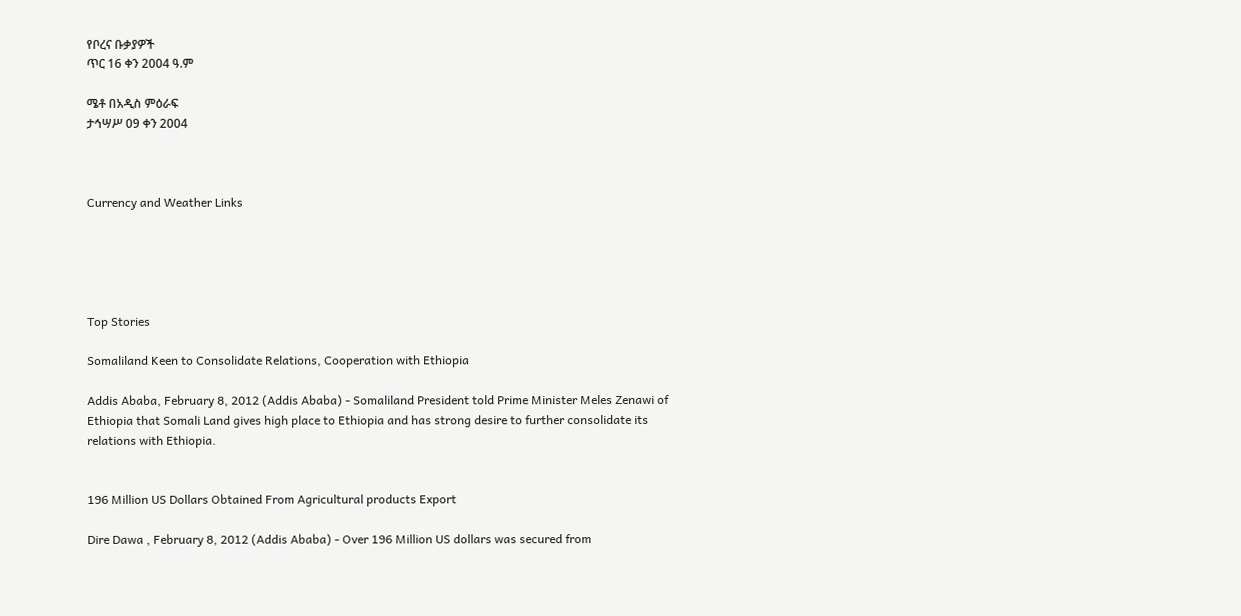የቦረና ቡቃያዎች
ጥር 16 ቀን 2004 ዓ.ም

ሜቶ በአዲስ ምዕራፍ
ታኅሣሥ 09 ቀን 2004



Currency and Weather Links





Top Stories

Somaliland Keen to Consolidate Relations, Cooperation with Ethiopia

Addis Ababa, February 8, 2012 (Addis Ababa) - Somaliland President told Prime Minister Meles Zenawi of Ethiopia that Somali Land gives high place to Ethiopia and has strong desire to further consolidate its relations with Ethiopia.


196 Million US Dollars Obtained From Agricultural products Export

Dire Dawa , February 8, 2012 (Addis Ababa) - Over 196 Million US dollars was secured from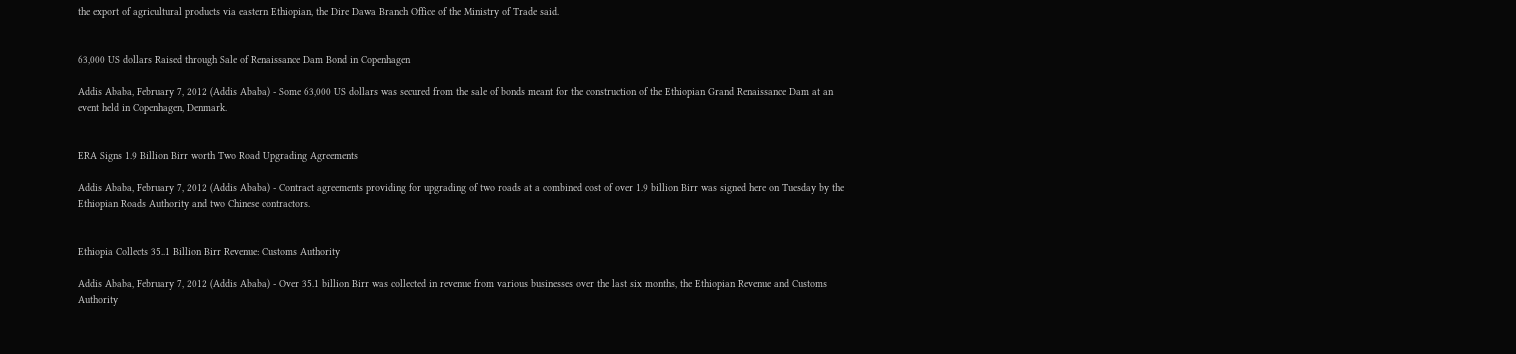the export of agricultural products via eastern Ethiopian, the Dire Dawa Branch Office of the Ministry of Trade said.


63,000 US dollars Raised through Sale of Renaissance Dam Bond in Copenhagen

Addis Ababa, February 7, 2012 (Addis Ababa) - Some 63,000 US dollars was secured from the sale of bonds meant for the construction of the Ethiopian Grand Renaissance Dam at an event held in Copenhagen, Denmark.


ERA Signs 1.9 Billion Birr worth Two Road Upgrading Agreements

Addis Ababa, February 7, 2012 (Addis Ababa) - Contract agreements providing for upgrading of two roads at a combined cost of over 1.9 billion Birr was signed here on Tuesday by the Ethiopian Roads Authority and two Chinese contractors.


Ethiopia Collects 35..1 Billion Birr Revenue: Customs Authority

Addis Ababa, February 7, 2012 (Addis Ababa) - Over 35.1 billion Birr was collected in revenue from various businesses over the last six months, the Ethiopian Revenue and Customs Authority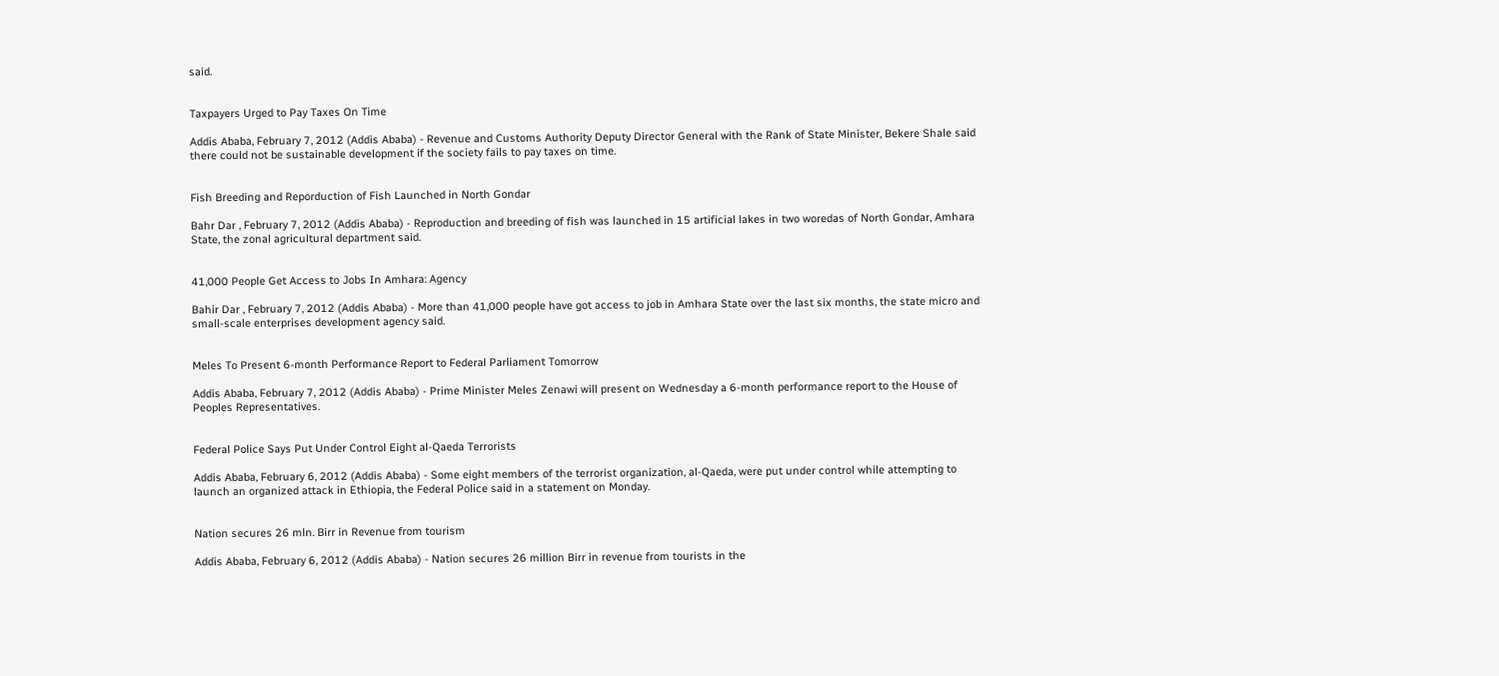said.


Taxpayers Urged to Pay Taxes On Time

Addis Ababa, February 7, 2012 (Addis Ababa) - Revenue and Customs Authority Deputy Director General with the Rank of State Minister, Bekere Shale said there could not be sustainable development if the society fails to pay taxes on time.


Fish Breeding and Reporduction of Fish Launched in North Gondar

Bahr Dar , February 7, 2012 (Addis Ababa) - Reproduction and breeding of fish was launched in 15 artificial lakes in two woredas of North Gondar, Amhara State, the zonal agricultural department said.


41,000 People Get Access to Jobs In Amhara: Agency

Bahir Dar , February 7, 2012 (Addis Ababa) - More than 41,000 people have got access to job in Amhara State over the last six months, the state micro and small-scale enterprises development agency said.


Meles To Present 6-month Performance Report to Federal Parliament Tomorrow

Addis Ababa, February 7, 2012 (Addis Ababa) - Prime Minister Meles Zenawi will present on Wednesday a 6-month performance report to the House of Peoples Representatives.


Federal Police Says Put Under Control Eight al-Qaeda Terrorists

Addis Ababa, February 6, 2012 (Addis Ababa) - Some eight members of the terrorist organization, al-Qaeda, were put under control while attempting to launch an organized attack in Ethiopia, the Federal Police said in a statement on Monday.


Nation secures 26 mln. Birr in Revenue from tourism

Addis Ababa, February 6, 2012 (Addis Ababa) - Nation secures 26 million Birr in revenue from tourists in the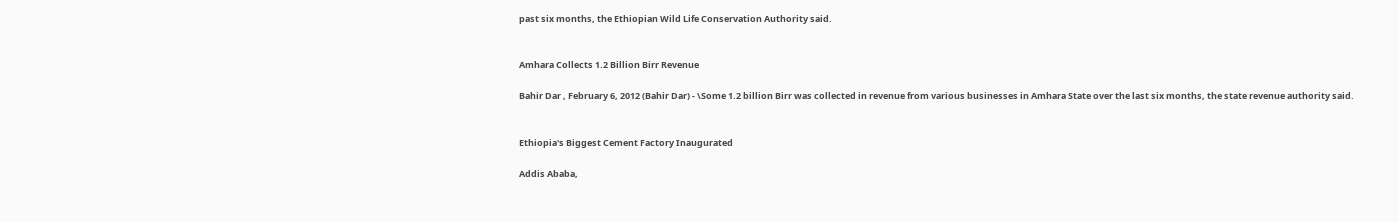past six months, the Ethiopian Wild Life Conservation Authority said.


Amhara Collects 1.2 Billion Birr Revenue

Bahir Dar , February 6, 2012 (Bahir Dar) - \Some 1.2 billion Birr was collected in revenue from various businesses in Amhara State over the last six months, the state revenue authority said.


Ethiopia's Biggest Cement Factory Inaugurated

Addis Ababa,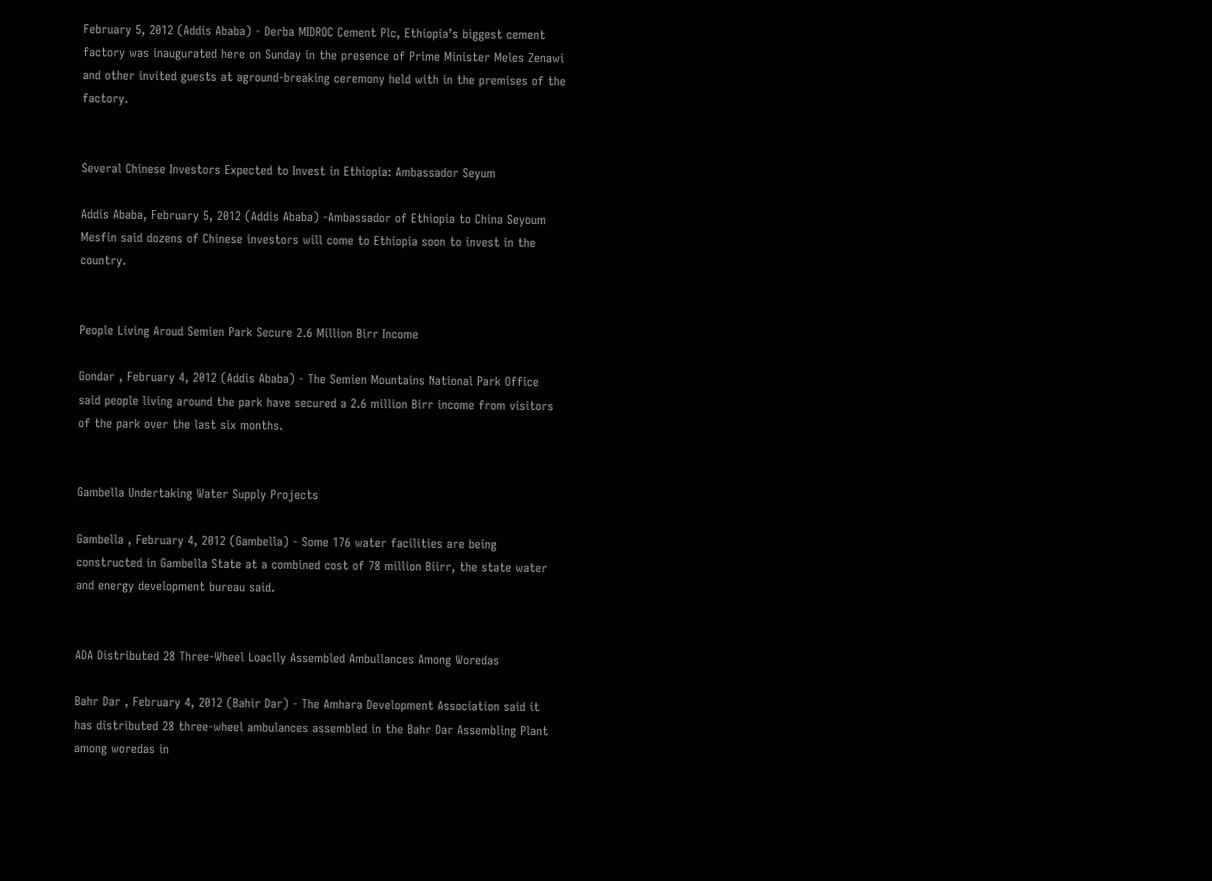February 5, 2012 (Addis Ababa) - Derba MIDROC Cement Plc, Ethiopia’s biggest cement factory was inaugurated here on Sunday in the presence of Prime Minister Meles Zenawi and other invited guests at aground-breaking ceremony held with in the premises of the factory.


Several Chinese Investors Expected to Invest in Ethiopia: Ambassador Seyum

Addis Ababa, February 5, 2012 (Addis Ababa) -Ambassador of Ethiopia to China Seyoum Mesfin said dozens of Chinese investors will come to Ethiopia soon to invest in the country.


People Living Aroud Semien Park Secure 2.6 Million Birr Income

Gondar , February 4, 2012 (Addis Ababa) - The Semien Mountains National Park Office said people living around the park have secured a 2.6 million Birr income from visitors of the park over the last six months.


Gambella Undertaking Water Supply Projects

Gambella , February 4, 2012 (Gambella) - Some 176 water facilities are being constructed in Gambella State at a combined cost of 78 million Biirr, the state water and energy development bureau said.


ADA Distributed 28 Three-Wheel Loaclly Assembled Ambullances Among Woredas

Bahr Dar , February 4, 2012 (Bahir Dar) - The Amhara Development Association said it has distributed 28 three-wheel ambulances assembled in the Bahr Dar Assembling Plant among woredas in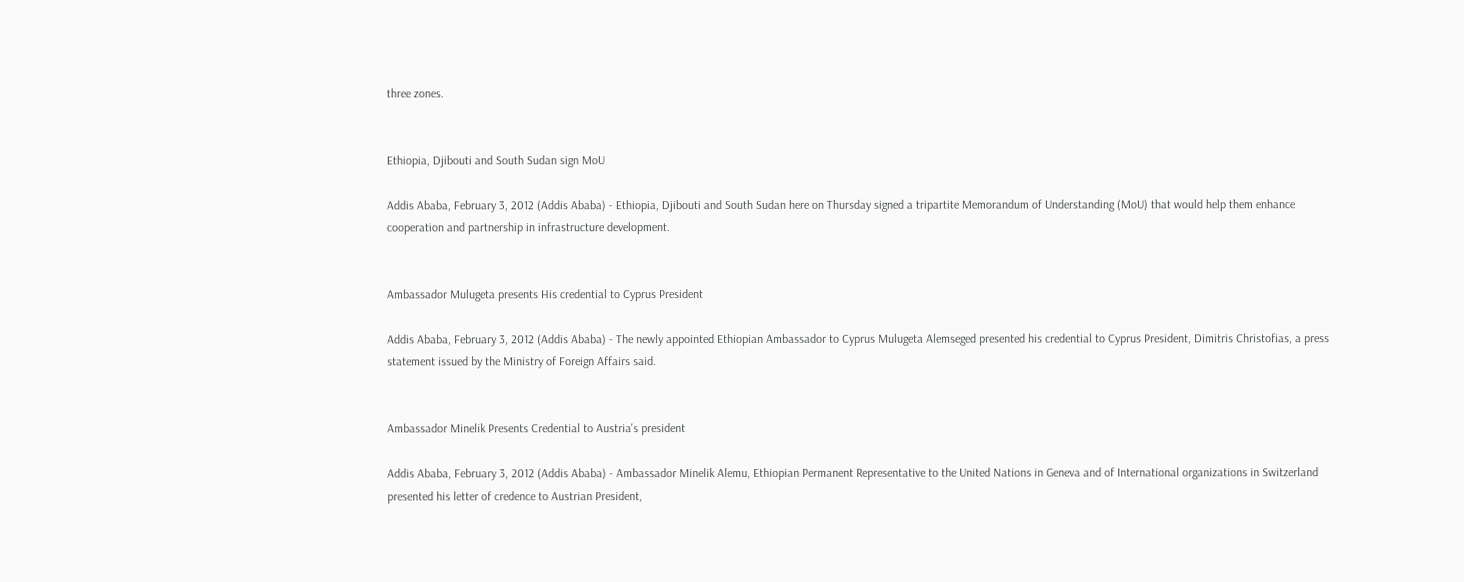three zones.


Ethiopia, Djibouti and South Sudan sign MoU

Addis Ababa, February 3, 2012 (Addis Ababa) - Ethiopia, Djibouti and South Sudan here on Thursday signed a tripartite Memorandum of Understanding (MoU) that would help them enhance cooperation and partnership in infrastructure development.


Ambassador Mulugeta presents His credential to Cyprus President

Addis Ababa, February 3, 2012 (Addis Ababa) - The newly appointed Ethiopian Ambassador to Cyprus Mulugeta Alemseged presented his credential to Cyprus President, Dimitris Christofias, a press statement issued by the Ministry of Foreign Affairs said.


Ambassador Minelik Presents Credential to Austria's president

Addis Ababa, February 3, 2012 (Addis Ababa) - Ambassador Minelik Alemu, Ethiopian Permanent Representative to the United Nations in Geneva and of International organizations in Switzerland presented his letter of credence to Austrian President,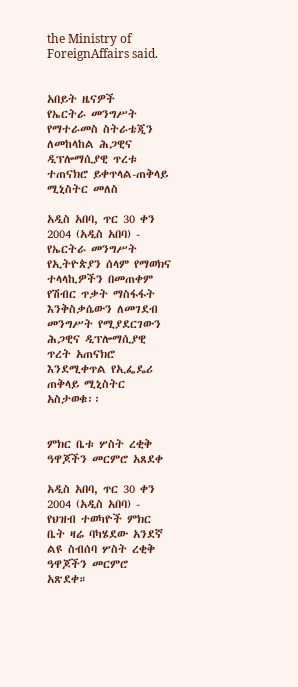the Ministry of ForeignAffairs said.


አበይት ዜናዎች
የኤርትራ መንግሥት የማተራመስ ስትራቴጂን ለመከላከል ሕጋዊና ዲፕሎማሲያዊ ጥረቱ ተጠናክሮ ይቀጥላል-ጠቅላይ ሚኒስትር መለስ

አዲስ አበባ, ጥር 30 ቀን 2004 (አዲስ አበባ) - የኤርትራ መንግሥት የኢትዮጵያን ሰላም የማወክና ተላላኪዎችን በመጠቀም የሽብር ጥቃት ማስፋፋት እንቅስቃሴውን ለመገደብ መንግሥት የሚያደርገውን ሕጋዊና ዲፕሎማሲያዊ ጥረት አጠናክሮ እንደሚቀጥል የኢፌዴሪ ጠቅላይ ሚኒስትር አስታወቁ፡፡


ምክር ቤቱ ሦስት ረቂቅ ዓዋጆችን መርምሮ አጸደቀ

አዲስ አበባ, ጥር 30 ቀን 2004 (አዲስ አበባ) - የህዝብ ተወካዮች ምክር ቤት ዛሬ ባካሄደው አንደኛ ልዩ ስብሰባ ሦስት ረቂቅ ዓዋጆችን መርምሮ አጽደቀ።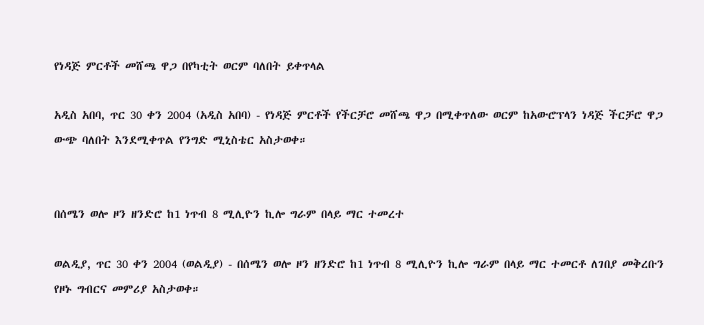የነዳጅ ምርቶች መሸጫ ዋጋ በየካቲት ወርም ባለበት ይቀጥላል

አዲስ አበባ, ጥር 30 ቀን 2004 (አዲስ አበባ) - የነዳጅ ምርቶች የችርቻሮ መሸጫ ዋጋ በሚቀጥለው ወርም ከአውሮፕላን ነዳጅ ችርቻሮ ዋጋ ውጭ ባለበት እንደሚቀጥል የንግድ ሚኒስቴር አስታወቀ።


በሰሜን ወሎ ዞን ዘንድሮ ከ1 ነጥብ 8 ሚሊዮን ኪሎ ግራም በላይ ማር ተመረተ

ወልዲያ, ጥር 30 ቀን 2004 (ወልዲያ) - በሰሜን ወሎ ዞን ዘንድሮ ከ1 ነጥብ 8 ሚሊዮን ኪሎ ግራም በላይ ማር ተመርቶ ለገበያ መቅረቡን የዞኑ ግብርና መምሪያ አስታወቀ።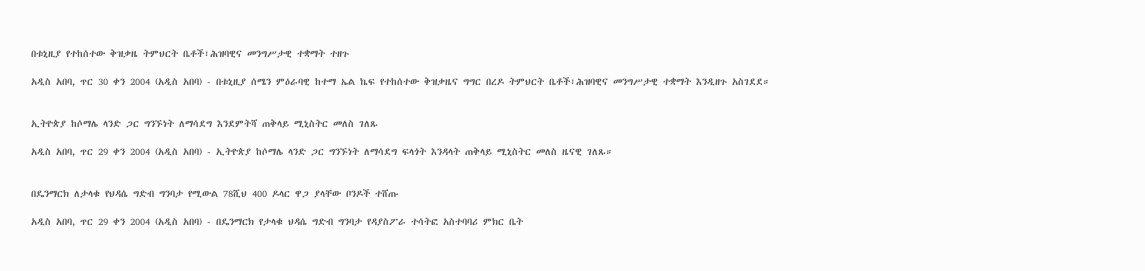በቱኒዚያ የተከሰተው ቅዝቃዜ ትምህርት ቤቶች፣ሕዝባዊና መንግሥታዊ ተቋማት ተዘጉ

አዲስ አበባ, ጥር 30 ቀን 2004 (አዲስ አበባ) - በቱኒዚያ ሰሜን ምዕራባዊ ከተማ ኤል ኬፍ የተከሰተው ቅዝቃዜና ግግር በረዶ ትምህርት ቤቶች፣ሕዝባዊና መንግሥታዊ ተቋማት እንዲዘጉ አስገደደ።


ኢትዮጵያ ከሶማሌ ላንድ ጋር ግንኙነት ለማሳደግ እንደምትሻ ጠቅላይ ሚኒስትር መለስ ገለጹ

አዲስ አበባ, ጥር 29 ቀን 2004 (አዲስ አበባ) - ኢትዮጵያ ከሶማሌ ላንድ ጋር ግንኙነት ለማሳደግ ፍላጎት እንዳላት ጠቅላይ ሚኒስትር መለስ ዜናዊ ገለጹ።


በዴንማርክ ለታላቁ የህዳሴ ግድብ ግንባታ የሚውል 78ሺህ 400 ዶላር ዋጋ ያላቸው ቦንዶች ተሸጡ

አዲስ አበባ, ጥር 29 ቀን 2004 (አዲስ አበባ) - በዴንማርክ የታላቁ ህዳሴ ግድብ ግንባታ የዳያስፖራ ተሳትፎ አስተባባሪ ምክር ቤት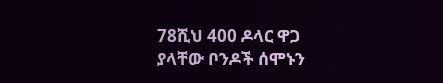78ሺህ 400 ዶላር ዋጋ ያላቸው ቦንዶች ሰሞኑን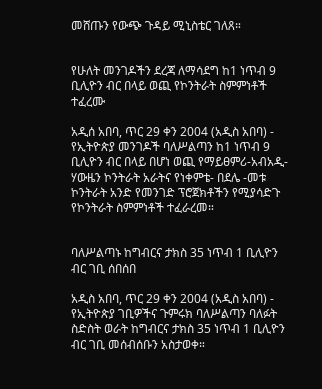መሸጡን የውጭ ጉዳይ ሚኒስቴር ገለጸ።


የሁለት መንገዶችን ደረጃ ለማሳደግ ከ1 ነጥብ 9 ቢሊዮን ብር በላይ ወጪ የኮንትራት ስምምነቶች ተፈረሙ

አዲሰ አበባ, ጥር 29 ቀን 2004 (አዲስ አበባ) - የኢትዮጵያ መንገዶች ባለሥልጣን ከ1 ነጥብ 9 ቢሊዮን ብር በላይ በሆነ ወጪ የማይፀምሪ-አብአዲ-ሃውዜን ኮንትራት አራትና የነቀምቴ- በደሌ -መቱ ኮንትራት አንድ የመንገድ ፕሮጀክቶችን የሚያሳድጉ የኮንትራት ስምምነቶች ተፈራረመ።


ባለሥልጣኑ ከግብርና ታክስ 35 ነጥብ 1 ቢሊዮን ብር ገቢ ሰበሰበ

አዲስ አበባ, ጥር 29 ቀን 2004 (አዲስ አበባ) - የኢትዮጵያ ገቢዎችና ጉምሩክ ባለሥልጣን ባለፉት ስድስት ወራት ከግብርና ታክስ 35 ነጥብ 1 ቢሊዮን ብር ገቢ መሰብሰቡን አስታወቀ።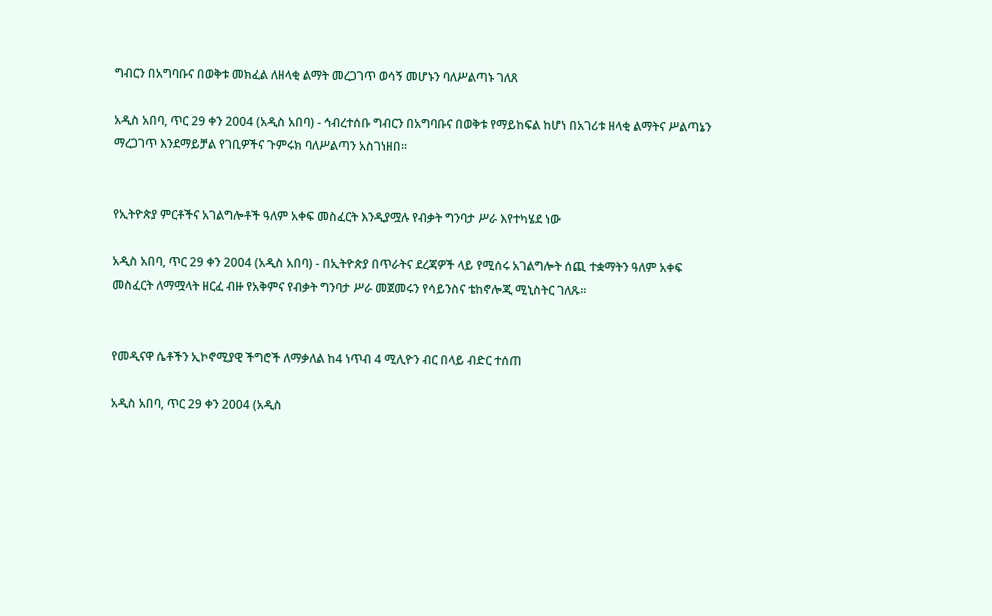ግብርን በአግባቡና በወቅቱ መክፈል ለዘላቂ ልማት መረጋገጥ ወሳኝ መሆኑን ባለሥልጣኑ ገለጸ

አዲስ አበባ, ጥር 29 ቀን 2004 (አዲስ አበባ) - ኅብረተሰቡ ግብርን በአግባቡና በወቅቱ የማይከፍል ከሆነ በአገሪቱ ዘላቂ ልማትና ሥልጣኔን ማረጋገጥ እንደማይቻል የገቢዎችና ጉምሩክ ባለሥልጣን አስገነዘበ፡፡


የኢትዮጵያ ምርቶችና አገልግሎቶች ዓለም አቀፍ መስፈርት እንዲያሟሉ የብቃት ግንባታ ሥራ እየተካሄደ ነው

አዲስ አበባ, ጥር 29 ቀን 2004 (አዲስ አበባ) - በኢትዮጵያ በጥራትና ደረጃዎች ላይ የሚሰሩ አገልግሎት ሰጪ ተቋማትን ዓለም አቀፍ መስፈርት ለማሟላት ዘርፈ ብዙ የአቅምና የብቃት ግንባታ ሥራ መጀመሩን የሳይንስና ቴከኖሎጂ ሚኒስትር ገለጹ፡፡


የመዲናዋ ሴቶችን ኢኮኖሚያዊ ችግሮች ለማቃለል ከ4 ነጥብ 4 ሚሊዮን ብር በላይ ብድር ተሰጠ

አዲስ አበባ, ጥር 29 ቀን 2004 (አዲስ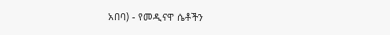አበባ) - የመዲናዋ ሴቶችን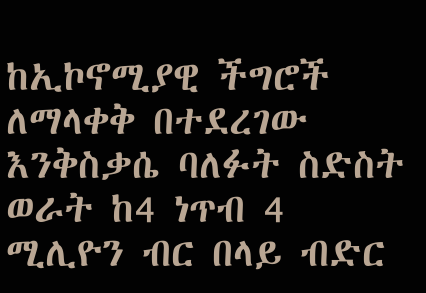ከኢኮኖሚያዊ ችግሮች ለማላቀቅ በተደረገው እንቅስቃሴ ባለፉት ስድስት ወራት ከ4 ነጥብ 4 ሚሊዮን ብር በላይ ብድር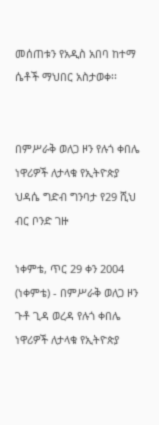መሰጠቱን የአዲስ አበባ ከተማ ሴቶች ማህበር አስታወቀ፡፡


በምሥራቅ ወለጋ ዞን የሉጎ ቀበሌ ነዋሪዎች ለታላቁ የኢትዮጵያ ህዳሴ ግድብ ግንባታ የ29 ሺህ ብር ቦንድ ገዙ

ነቀምቴ, ጥር 29 ቀን 2004 (ነቀምቴ) - በምሥራቅ ወለጋ ዞን ጉቶ ጊዳ ወረዳ የሉጎ ቀበሌ ነዋሪዎች ለታላቁ የኢትዮጵያ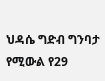ህዳሴ ግድብ ግንባታ የሚውል የ29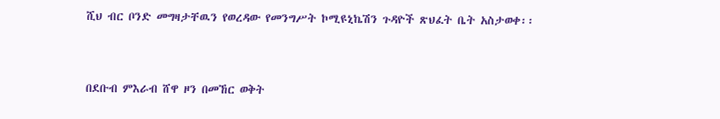ሺህ ብር ቦንድ መግዛታቸዉን የወረዳው የመንግሥት ኮሚዩኒኬሽን ጉዳዮች ጽህፈት ቤት አስታወቀ፡፡


በደቡብ ምእራብ ሸዋ ዞን በመኸር ወቅት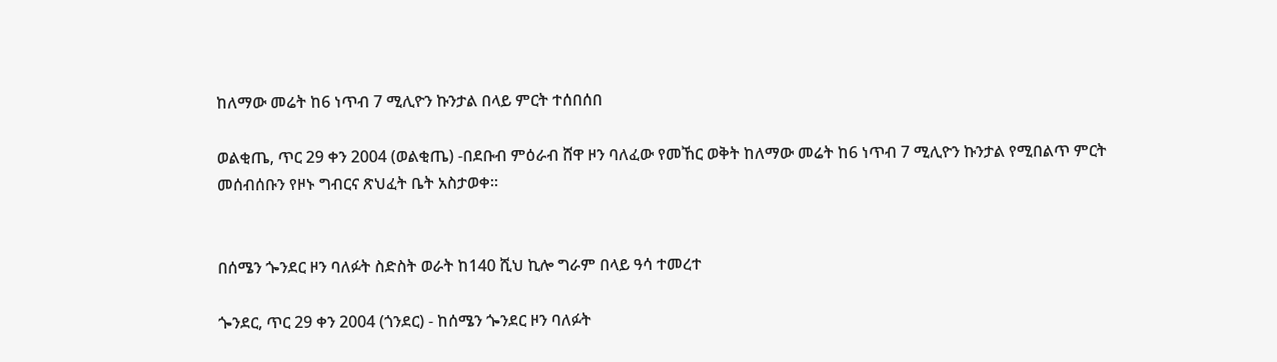ከለማው መሬት ከ6 ነጥብ 7 ሚሊዮን ኩንታል በላይ ምርት ተሰበሰበ

ወልቂጤ, ጥር 29 ቀን 2004 (ወልቂጤ) -በደቡብ ምዕራብ ሸዋ ዞን ባለፈው የመኸር ወቅት ከለማው መሬት ከ6 ነጥብ 7 ሚሊዮን ኩንታል የሚበልጥ ምርት መሰብሰቡን የዞኑ ግብርና ጽህፈት ቤት አስታወቀ፡፡


በሰሜን ጐንደር ዞን ባለፉት ስድስት ወራት ከ140 ሺህ ኪሎ ግራም በላይ ዓሳ ተመረተ

ጐንደር, ጥር 29 ቀን 2004 (ጎንደር) - ከሰሜን ጐንደር ዞን ባለፉት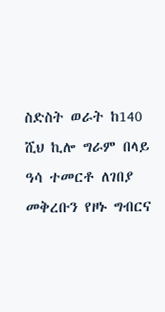ስድስት ወራት ከ140 ሺህ ኪሎ ግራም በላይ ዓሳ ተመርቶ ለገበያ መቅረቡን የዞኑ ግብርና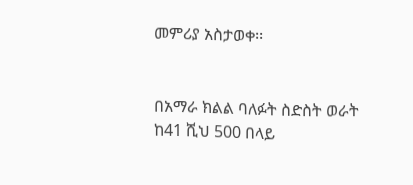መምሪያ አስታወቀ፡፡


በአማራ ክልል ባለፉት ስድስት ወራት ከ41 ሺህ 500 በላይ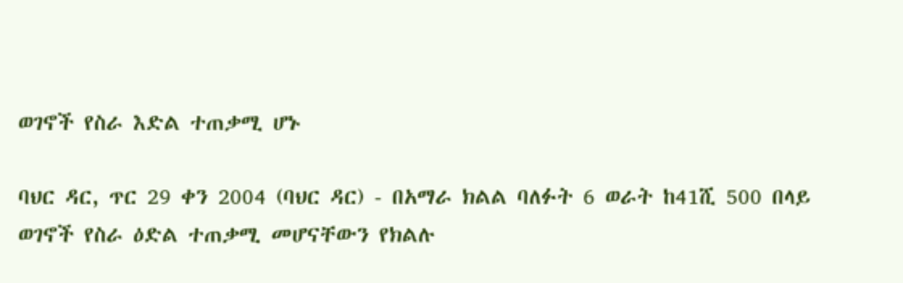ወገኖች የስራ እድል ተጠቃሚ ሆኑ

ባህር ዳር, ጥር 29 ቀን 2004 (ባህር ዳር) - በአማራ ክልል ባለፉት 6 ወራት ከ41ሺ 500 በላይ ወገኖች የስራ ዕድል ተጠቃሚ መሆናቸውን የክልሉ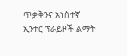ጥቃቅንና አነስተኛ ኢንተር ፕራይዞች ልማት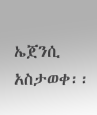ኤጀንሲ አስታወቀ፡፡